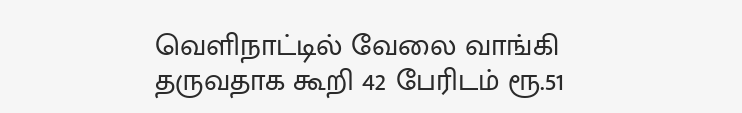வெளிநாட்டில் வேலை வாங்கி தருவதாக கூறி 42 பேரிடம் ரூ.51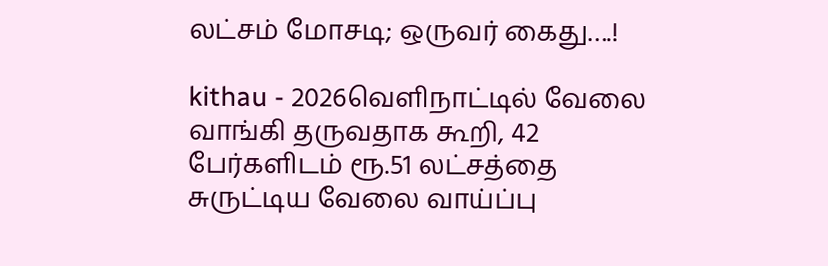லட்சம் மோசடி; ஒருவர் கைது….!

kithau - 2026வெளிநாட்டில் வேலை வாங்கி தருவதாக கூறி, 42 பேர்களிடம் ரூ.51 லட்சத்தை சுருட்டிய வேலை வாய்ப்பு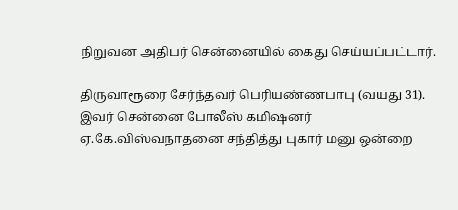நிறுவன அதிபர் சென்னையில் கைது செய்யப்பட்டார்.

திருவாரூரை சேர்ந்தவர் பெரியண்ணபாபு (வயது 31). இவர் சென்னை போலீஸ் கமிஷனர் ஏ.கே.விஸ்வநாதனை சந்தித்து புகார் மனு ஒன்றை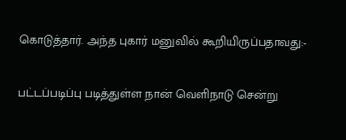கொடுத்தார். அந்த புகார் மனுவில் கூறியிருப்பதாவது:-

பட்டப்படிப்பு படித்துள்ள நான் வெளிநாடு சென்று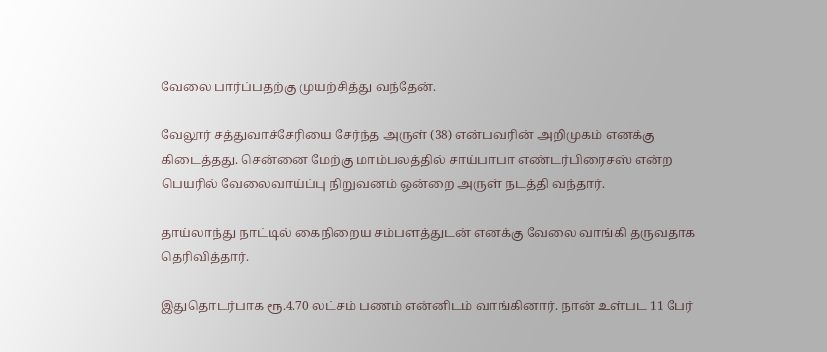வேலை பார்ப்பதற்கு முயற்சித்து வந்தேன்.

வேலூர் சத்துவாச்சேரியை சேர்ந்த அருள் (38) என்பவரின் அறிமுகம் எனக்கு கிடைத்தது. சென்னை மேற்கு மாம்பலத்தில் சாய்பாபா எண்டர்பிரைசஸ் என்ற பெயரில் வேலைவாய்ப்பு நிறுவனம் ஒன்றை அருள் நடத்தி வந்தார்.

தாய்லாந்து நாட்டில் கைநிறைய சம்பளத்துடன் எனக்கு வேலை வாங்கி தருவதாக தெரிவித்தார்.

இதுதொடர்பாக ரூ.4.70 லட்சம் பணம் என்னிடம் வாங்கினார். நான் உள்பட 11 பேர்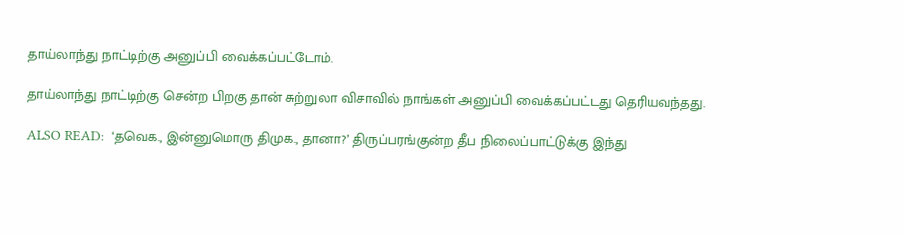தாய்லாந்து நாட்டிற்கு அனுப்பி வைக்கப்பட்டோம்.

தாய்லாந்து நாட்டிற்கு சென்ற பிறகு தான் சுற்றுலா விசாவில் நாங்கள் அனுப்பி வைக்கப்பட்டது தெரியவந்தது.

ALSO READ:  ‘தவெக., இன்னுமொரு திமுக., தானா?’ திருப்பரங்குன்ற தீப நிலைப்பாட்டுக்கு இந்து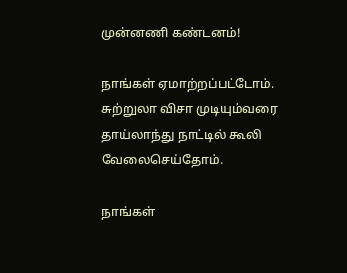முன்னணி கண்டனம்!

நாங்கள் ஏமாற்றப்பட்டோம். சுற்றுலா விசா முடியும்வரை தாய்லாந்து நாட்டில் கூலி வேலைசெய்தோம்.

நாங்கள்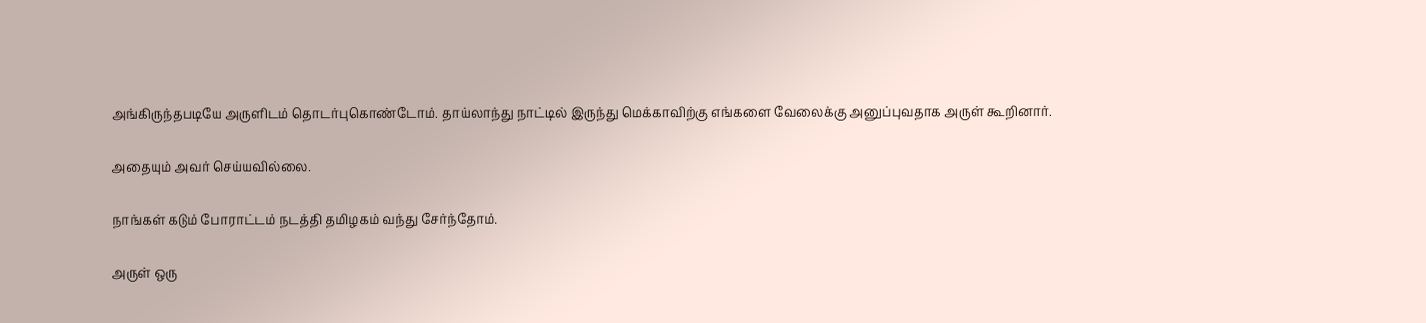அங்கிருந்தபடியே அருளிடம் தொடர்புகொண்டோம். தாய்லாந்து நாட்டில் இருந்து மெக்காவிற்கு எங்களை வேலைக்கு அனுப்புவதாக அருள் கூறினார்.

அதையும் அவர் செய்யவில்லை.

நாங்கள் கடும் போராட்டம் நடத்தி தமிழகம் வந்து சேர்ந்தோம்.

அருள் ஒரு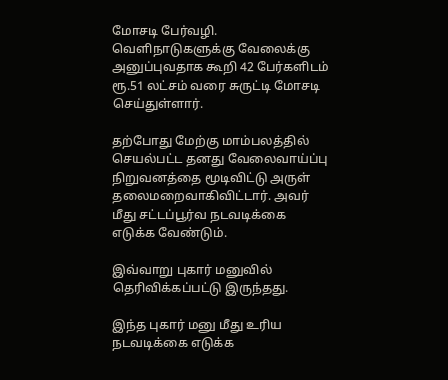மோசடி பேர்வழி. வெளிநாடுகளுக்கு வேலைக்கு அனுப்புவதாக கூறி 42 பேர்களிடம் ரூ.51 லட்சம் வரை சுருட்டி மோசடி செய்துள்ளார்.

தற்போது மேற்கு மாம்பலத்தில் செயல்பட்ட தனது வேலைவாய்ப்பு நிறுவனத்தை மூடிவிட்டு அருள் தலைமறைவாகிவிட்டார். அவர் மீது சட்டப்பூர்வ நடவடிக்கை எடுக்க வேண்டும்.

இவ்வாறு புகார் மனுவில் தெரிவிக்கப்பட்டு இருந்தது.

இந்த புகார் மனு மீது உரிய நடவடிக்கை எடுக்க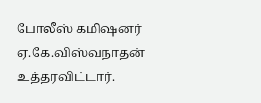போலீஸ் கமிஷனர் ஏ.கே.விஸ்வநாதன் உத்தரவிட்டார்.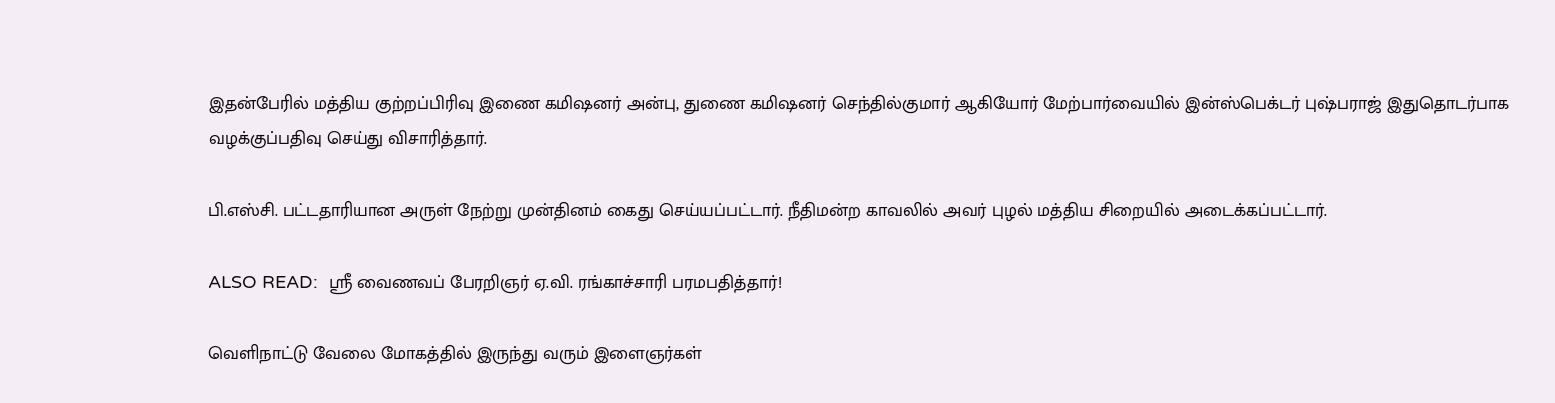இதன்பேரில் மத்திய குற்றப்பிரிவு இணை கமிஷனர் அன்பு, துணை கமிஷனர் செந்தில்குமார் ஆகியோர் மேற்பார்வையில் இன்ஸ்பெக்டர் புஷ்பராஜ் இதுதொடர்பாக வழக்குப்பதிவு செய்து விசாரித்தார்.

பி.எஸ்சி. பட்டதாரியான அருள் நேற்று முன்தினம் கைது செய்யப்பட்டார். நீதிமன்ற காவலில் அவர் புழல் மத்திய சிறையில் அடைக்கப்பட்டார்.

ALSO READ:  ஸ்ரீ வைணவப் பேரறிஞர் ஏ.வி. ரங்காச்சாரி பரமபதித்தார்!

வெளிநாட்டு வேலை மோகத்தில் இருந்து வரும் இளைஞர்கள்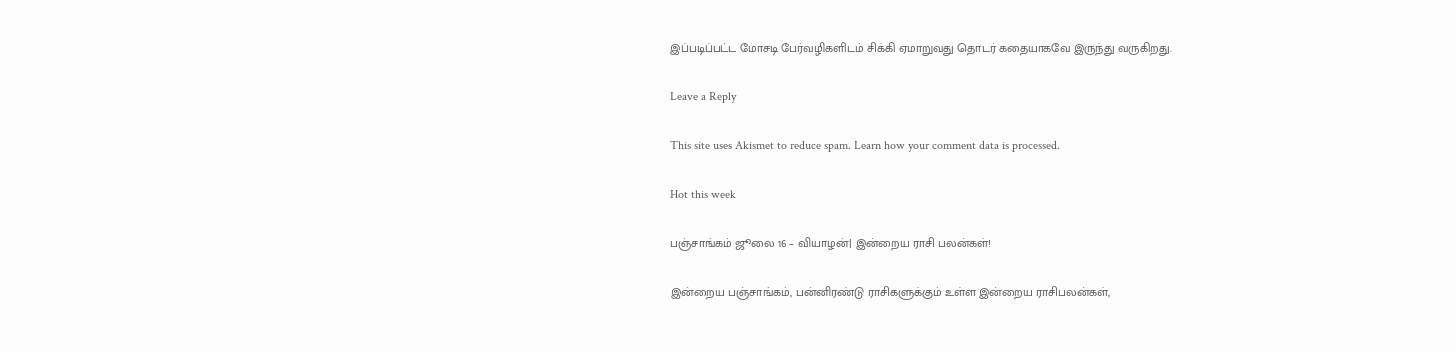இப்படிப்பட்ட மோசடி பேர்வழிகளிடம் சிக்கி ஏமாறுவது தொடர் கதையாகவே இருந்து வருகிறது.

Leave a Reply

This site uses Akismet to reduce spam. Learn how your comment data is processed.

Hot this week

பஞ்சாங்கம் ஜூலை 16 – வியாழன்| இன்றைய ராசி பலன்கள்!

இன்றைய பஞ்சாங்கம், பன்னிரண்டு ராசிகளுக்கும் உள்ள இன்றைய ராசிபலன்கள்,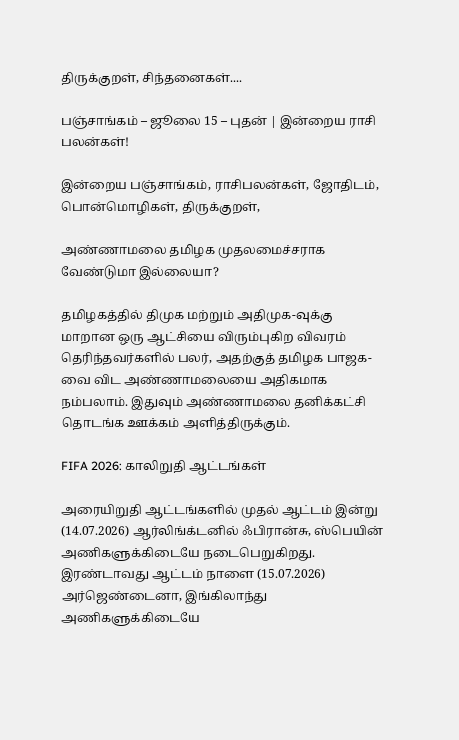திருக்குறள், சிந்தனைகள்....

பஞ்சாங்கம் – ஜூலை 15 – புதன் | இன்றைய ராசி பலன்கள்!

இன்றைய பஞ்சாங்கம், ராசிபலன்கள், ஜோதிடம், பொன்மொழிகள், திருக்குறள்,

அண்ணாமலை தமிழக முதலமைச்சராக வேண்டுமா இல்லையா?

தமிழகத்தில் திமுக மற்றும் அதிமுக-வுக்கு மாறான ஒரு ஆட்சியை விரும்புகிற விவரம் தெரிந்தவர்களில் பலர், அதற்குத் தமிழக பாஜக-வை விட அண்ணாமலையை அதிகமாக நம்பலாம். இதுவும் அண்ணாமலை தனிக்கட்சி தொடங்க ஊக்கம் அளித்திருக்கும்.

FIFA 2026: காலிறுதி ஆட்டங்கள்

அரையிறுதி ஆட்டங்களில் முதல் ஆட்டம் இன்று (14.07.2026) ஆர்லிங்க்டனில் ஃபிரான்சு, ஸ்பெயின் அணிகளுக்கிடையே நடைபெறுகிறது. இரண்டாவது ஆட்டம் நாளை (15.07.2026) அர்ஜெண்டைனா, இங்கிலாந்து அணிகளுக்கிடையே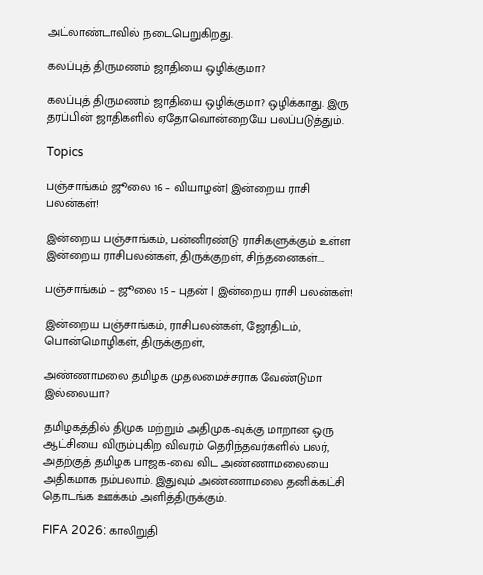அட்லாண்டாவில் நடைபெறுகிறது.

கலப்புத் திருமணம் ஜாதியை ஒழிக்குமா?

கலப்புத் திருமணம் ஜாதியை ஒழிக்குமா? ஒழிக்காது. இரு தரப்பின் ஜாதிகளில் ஏதோவொன்றையே பலப்படுத்தும்.

Topics

பஞ்சாங்கம் ஜூலை 16 – வியாழன்| இன்றைய ராசி பலன்கள்!

இன்றைய பஞ்சாங்கம், பன்னிரண்டு ராசிகளுக்கும் உள்ள இன்றைய ராசிபலன்கள், திருக்குறள், சிந்தனைகள்....

பஞ்சாங்கம் – ஜூலை 15 – புதன் | இன்றைய ராசி பலன்கள்!

இன்றைய பஞ்சாங்கம், ராசிபலன்கள், ஜோதிடம், பொன்மொழிகள், திருக்குறள்,

அண்ணாமலை தமிழக முதலமைச்சராக வேண்டுமா இல்லையா?

தமிழகத்தில் திமுக மற்றும் அதிமுக-வுக்கு மாறான ஒரு ஆட்சியை விரும்புகிற விவரம் தெரிந்தவர்களில் பலர், அதற்குத் தமிழக பாஜக-வை விட அண்ணாமலையை அதிகமாக நம்பலாம். இதுவும் அண்ணாமலை தனிக்கட்சி தொடங்க ஊக்கம் அளித்திருக்கும்.

FIFA 2026: காலிறுதி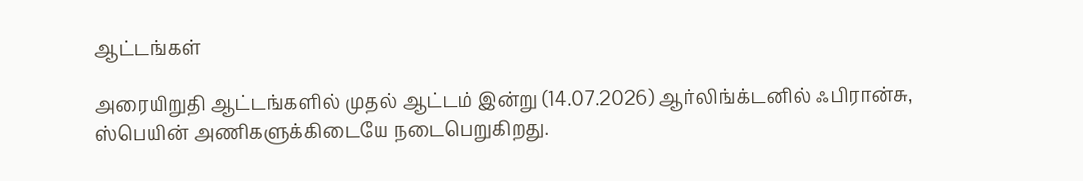ஆட்டங்கள்

அரையிறுதி ஆட்டங்களில் முதல் ஆட்டம் இன்று (14.07.2026) ஆர்லிங்க்டனில் ஃபிரான்சு, ஸ்பெயின் அணிகளுக்கிடையே நடைபெறுகிறது.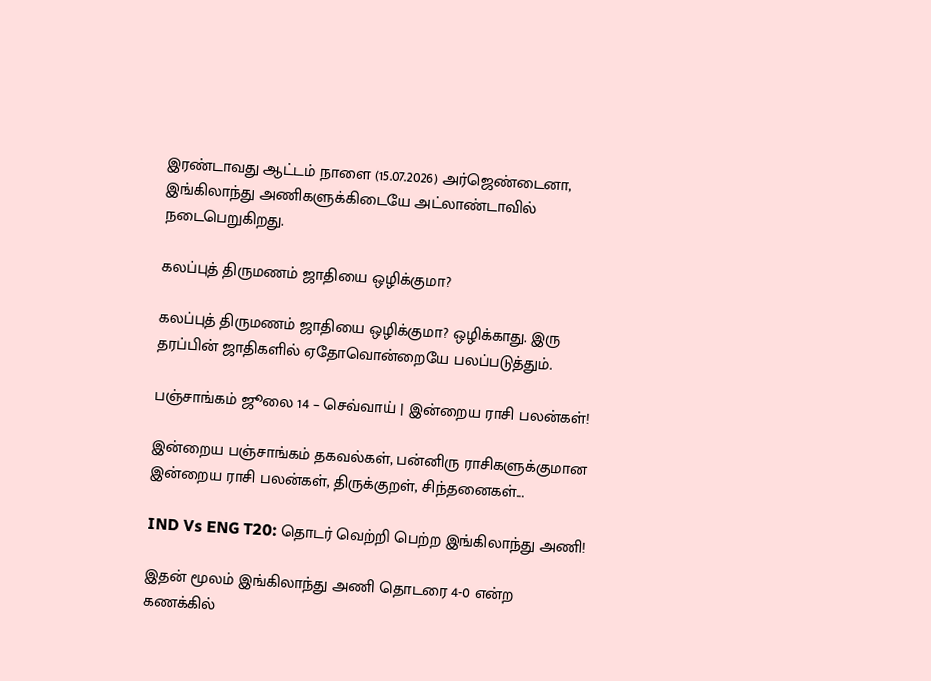இரண்டாவது ஆட்டம் நாளை (15.07.2026) அர்ஜெண்டைனா, இங்கிலாந்து அணிகளுக்கிடையே அட்லாண்டாவில் நடைபெறுகிறது.

கலப்புத் திருமணம் ஜாதியை ஒழிக்குமா?

கலப்புத் திருமணம் ஜாதியை ஒழிக்குமா? ஒழிக்காது. இரு தரப்பின் ஜாதிகளில் ஏதோவொன்றையே பலப்படுத்தும்.

பஞ்சாங்கம் ஜூலை 14 – செவ்வாய் | இன்றைய ராசி பலன்கள்!

இன்றைய பஞ்சாங்கம் தகவல்கள், பன்னிரு ராசிகளுக்குமான இன்றைய ராசி பலன்கள், திருக்குறள், சிந்தனைகள்...

IND Vs ENG T20: தொடர் வெற்றி பெற்ற இங்கிலாந்து அணி!

இதன் மூலம் இங்கிலாந்து அணி தொடரை 4-0 என்ற கணக்கில்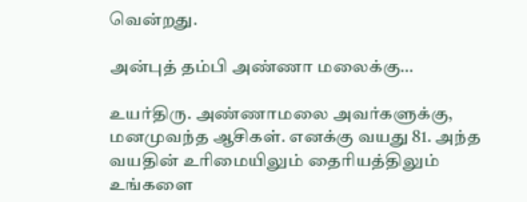வென்றது.

அன்புத் தம்பி அண்ணா மலைக்கு…

உயர்திரு. அண்ணாமலை அவர்களுக்கு, மனமுவந்த ஆசிகள். எனக்கு வயது 81. அந்த வயதின் உரிமையிலும் தைரியத்திலும் உங்களை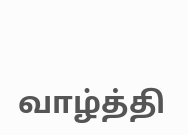வாழ்த்தி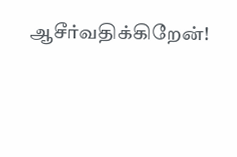ஆசீர்வதிக்கிறேன்!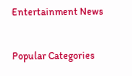Entertainment News

Popular Categories